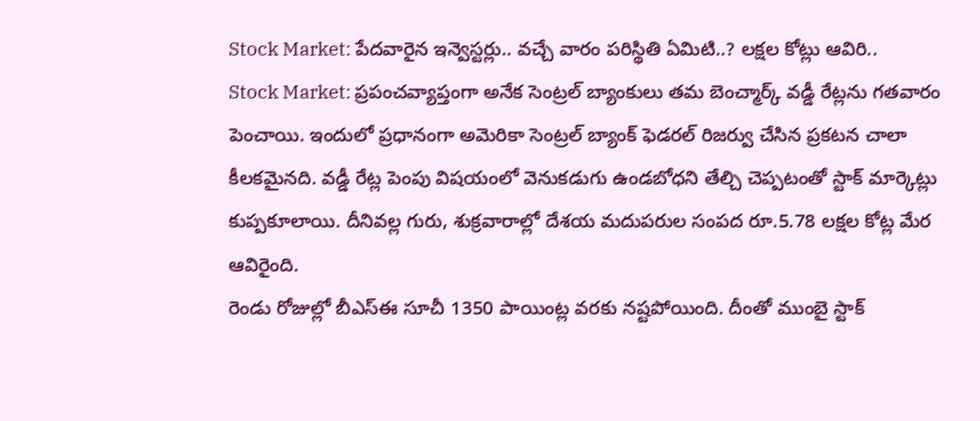Stock Market: పేదవారైన ఇన్వెస్టర్లు.. వచ్చే వారం పరిస్థితి ఏమిటి..? లక్షల కోట్లు ఆవిరి..
Stock Market: ప్రపంచవ్యాప్తంగా అనేక సెంట్రల్ బ్యాంకులు తమ బెంచ్మార్క్ వడ్డీ రేట్లను గతవారం పెంచాయి. ఇందులో ప్రధానంగా అమెరికా సెంట్రల్ బ్యాంక్ ఫెడరల్ రిజర్వు చేసిన ప్రకటన చాలా కీలకమైనది. వడ్డీ రేట్ల పెంపు విషయంలో వెనుకడుగు ఉండబోధని తేల్చి చెప్పటంతో స్టాక్ మార్కెట్లు కుప్పకూలాయి. దీనివల్ల గురు, శుక్రవారాల్లో దేశయ మదుపరుల సంపద రూ.5.78 లక్షల కోట్ల మేర ఆవిరైంది.
రెండు రోజుల్లో బీఎస్ఈ సూచీ 1350 పాయింట్ల వరకు నష్టపోయింది. దీంతో ముంబై స్టాక్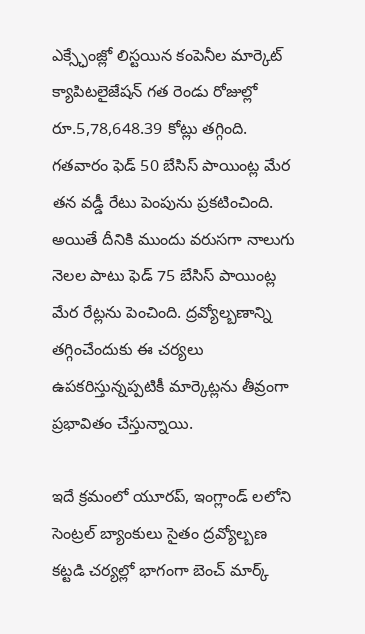ఎక్స్ఛేంజ్లో లిస్టయిన కంపెనీల మార్కెట్ క్యాపిటలైజేషన్ గత రెండు రోజుల్లో రూ.5,78,648.39 కోట్లు తగ్గింది. గతవారం ఫెడ్ 50 బేసిస్ పాయింట్ల మేర తన వడ్డీ రేటు పెంపును ప్రకటించింది. అయితే దీనికి ముందు వరుసగా నాలుగు నెలల పాటు ఫెడ్ 75 బేసిస్ పాయింట్ల మేర రేట్లను పెంచింది. ద్రవ్యోల్బణాన్ని తగ్గించేందుకు ఈ చర్యలు ఉపకరిస్తున్నప్పటికీ మార్కెట్లను తీవ్రంగా ప్రభావితం చేస్తున్నాయి.

ఇదే క్రమంలో యూరప్, ఇంగ్లాండ్ లలోని సెంట్రల్ బ్యాంకులు సైతం ద్రవ్యోల్బణ కట్టడి చర్యల్లో భాగంగా బెంచ్ మార్క్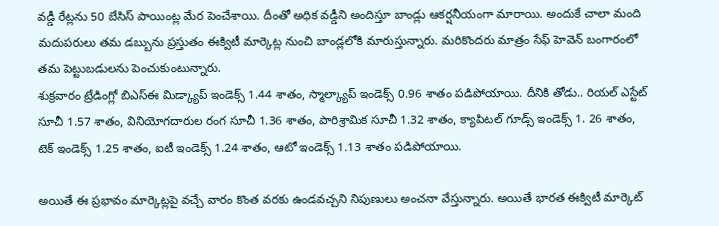వడ్డీ రేట్లను 50 బేసిస్ పాయింట్ల మేర పెంచేశాయి. దీంతో అధిక వడ్డీని అందిస్తూ బాండ్లు ఆకర్షనీయంగా మారాయి. అందుకే చాలా మంది మదుపరులు తమ డబ్బును ప్రస్తుతం ఈక్విటీ మార్కెట్ల నుంచి బాండ్లలోకి మారుస్తున్నారు. మరికొందరు మాత్రం సేఫ్ హెవెన్ బంగారంలో తమ పెట్టుబడులను పెంచుకుంటున్నారు.
శుక్రవారం ట్రేడింగ్లో బిఎస్ఈ మిడ్క్యాప్ ఇండెక్స్ 1.44 శాతం, స్మాల్క్యాప్ ఇండెక్స్ 0.96 శాతం పడిపోయాయి. దీనికి తోడు.. రియల్ ఎస్టేట్ సూచీ 1.57 శాతం, వినియోగదారుల రంగ సూచీ 1.36 శాతం, పారిశ్రామిక సూచీ 1.32 శాతం, క్యాపిటల్ గూడ్స్ ఇండెక్స్ 1. 26 శాతం, టెక్ ఇండెక్స్ 1.25 శాతం, ఐటీ ఇండెక్స్ 1.24 శాతం, ఆటో ఇండెక్స్ 1.13 శాతం పడిపోయాయి.

అయితే ఈ ప్రభావం మార్కెట్లపై వచ్చే వారం కొంత వరకు ఉండవచ్చని నిపుణులు అంచనా వేస్తున్నారు. అయితే భారత ఈక్విటీ మార్కెట్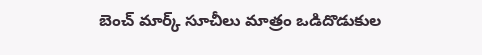బెంచ్ మార్క్ సూచీలు మాత్రం ఒడిదొడుకుల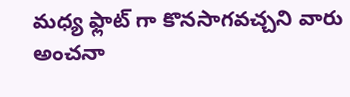మధ్య ఫ్లాట్ గా కొనసాగవచ్చని వారు అంచనా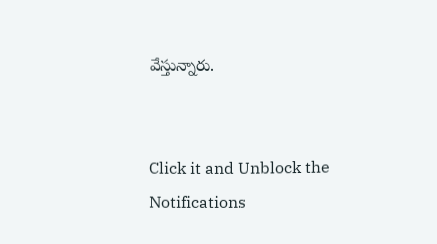వేస్తున్నారు.


Click it and Unblock the Notifications